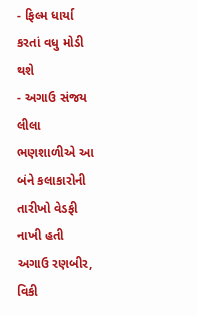- ફિલ્મ ધાર્યા કરતાં વધુ મોડી થશે
- અગાઉ સંજય લીલા ભણશાળીએ આ બંને કલાકારોની તારીખો વેડફી નાખી હતી
અગાઉ રણબીર, વિકી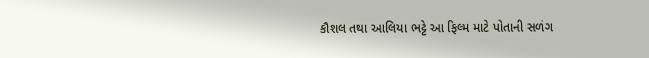કૌશલ તથા આલિયા ભટ્ટે આ ફિલ્મ માટે પોતાની સળંગ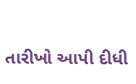તારીખો આપી દીધી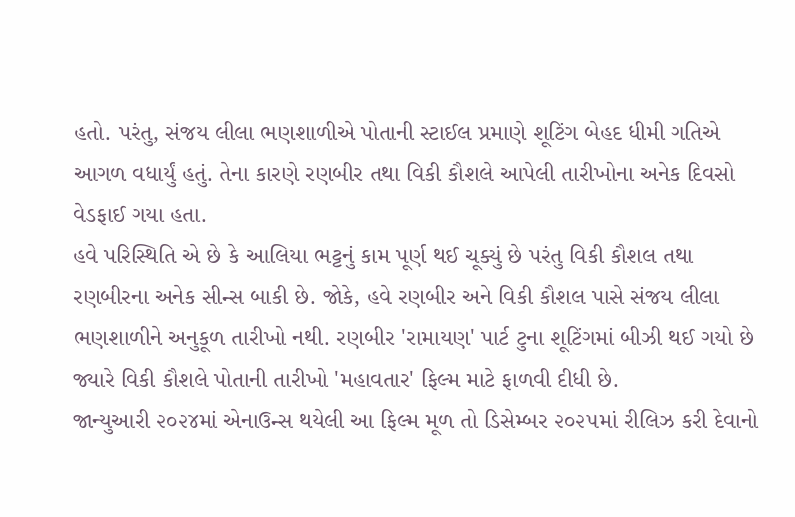હતો. પરંતુ, સંજય લીલા ભણશાળીએ પોતાની સ્ટાઈલ પ્રમાણે શૂટિંગ બેહદ ધીમી ગતિએ આગળ વધાર્યું હતું. તેના કારણે રણબીર તથા વિકી કૌશલે આપેલી તારીખોના અનેક દિવસો વેડફાઈ ગયા હતા.
હવે પરિસ્થિતિ એ છે કે આલિયા ભટ્ટનું કામ પૂર્ણ થઈ ચૂક્યું છે પરંતુ વિકી કૌશલ તથા રણબીરના અનેક સીન્સ બાકી છે. જોકે, હવે રણબીર અને વિકી કૌશલ પાસે સંજય લીલા ભણશાળીને અનુકૂળ તારીખો નથી. રણબીર 'રામાયણ' પાર્ટ ટુના શૂટિંગમાં બીઝી થઈ ગયો છે જ્યારે વિકી કૌશલે પોતાની તારીખો 'મહાવતાર' ફિલ્મ માટે ફાળવી દીધી છે.
જાન્યુઆરી ૨૦૨૪માં એનાઉન્સ થયેલી આ ફિલ્મ મૂળ તો ડિસેમ્બર ૨૦૨૫માં રીલિઝ કરી દેવાનો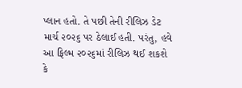પ્લાન હતો. તે પછી તેની રીલિઝ ડેટ માર્ચ ૨૦૨૬ પર ઠેલાઈ હતી. પરંતુ, હવે આ ફિલ્મ ૨૦૨૬માં રીલિઝ થઈ શકશે કે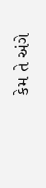કેમ તે અંગે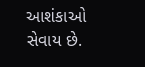આશંકાઓ સેવાય છે.